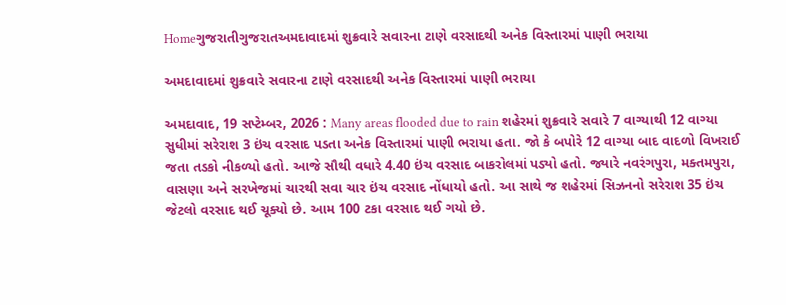Homeગુજરાતીગુજરાતઅમદાવાદમાં શુક્રવારે સવારના ટાણે વરસાદથી અનેક વિસ્તારમાં પાણી ભરાયા

અમદાવાદમાં શુક્રવારે સવારના ટાણે વરસાદથી અનેક વિસ્તારમાં પાણી ભરાયા

અમદાવાદ, 19 સપ્ટેમ્બર, 2026 : Many areas flooded due to rain શહેરમાં શુક્રવારે સવારે 7 વાગ્યાથી 12 વાગ્યા સુધીમાં સરેરાશ 3 ઇંચ વરસાદ પડતા અનેક વિસ્તારમાં પાણી ભરાયા હતા. જો કે બપોરે 12 વાગ્યા બાદ વાદળો વિખરાઈ જતા તડકો નીકળ્યો હતો. આજે સૌથી વધારે 4.40 ઇંચ વરસાદ બાકરોલમાં પડ્યો હતો. જ્યારે નવરંગપુરા, મક્તમપુરા, વાસણા અને સરખેજમાં ચારથી સવા ચાર ઇંચ વરસાદ નોંધાયો હતો. આ સાથે જ શહેરમાં સિઝનનો સરેરાશ 35 ઇંચ જેટલો વરસાદ થઈ ચૂક્યો છે. આમ 100 ટકા વરસાદ થઈ ગયો છે.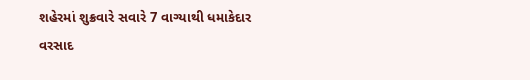શહેરમાં શુક્રવારે સવારે 7 વાગ્યાથી ધમાકેદાર વરસાદ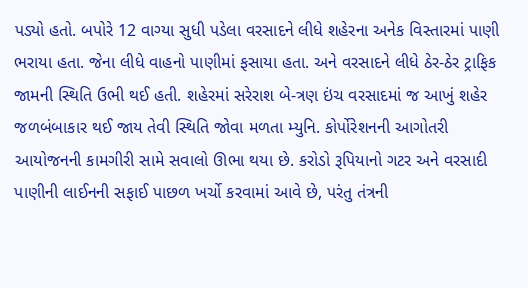પડ્યો હતો. બપોરે 12 વાગ્યા સુધી પડેલા વરસાદને લીધે શહેરના અનેક વિસ્તારમાં પાણી ભરાયા હતા. જેના લીધે વાહનો પાણીમાં ફસાયા હતા. અને વરસાદને લીધે ઠેર-ઠેર ટ્રાફિક જામની સ્થિતિ ઉભી થઈ હતી. શહેરમાં સરેરાશ બે-ત્રણ ઇંચ વરસાદમાં જ આખું શહેર જળબંબાકાર થઈ જાય તેવી સ્થિતિ જોવા મળતા મ્યુનિ. કોર્પોરેશનની આગોતરી આયોજનની કામગીરી સામે સવાલો ઊભા થયા છે. કરોડો રૂપિયાનો ગટર અને વરસાદી પાણીની લાઈનની સફાઈ પાછળ ખર્ચો કરવામાં આવે છે, પરંતુ તંત્રની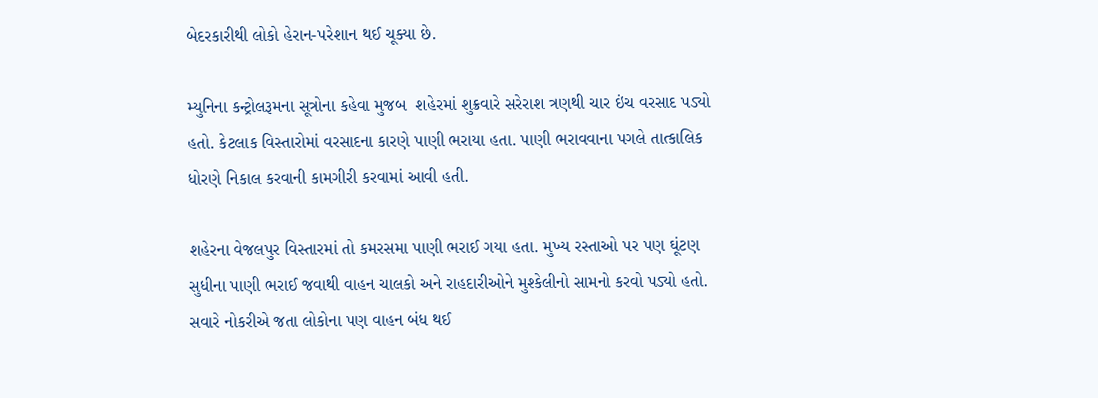બેદરકારીથી લોકો હેરાન-પરેશાન થઈ ચૂક્યા છે.

મ્યુનિના કન્ટ્રોલરૂમના સૂત્રોના કહેવા મુજબ  શહેરમાં શુક્રવારે સરેરાશ ત્રણથી ચાર ઇંચ વરસાદ પડ્યો હતો. કેટલાક વિસ્તારોમાં વરસાદના કારણે પાણી ભરાયા હતા. પાણી ભરાવવાના પગલે તાત્કાલિક ધોરણે નિકાલ કરવાની કામગીરી કરવામાં આવી હતી.

શહેરના વેજલપુર વિસ્તારમાં તો કમરસમા પાણી ભરાઈ ગયા હતા. મુખ્ય રસ્તાઓ પર પણ ઘૂંટણ સુધીના પાણી ભરાઈ જવાથી વાહન ચાલકો અને રાહદારીઓને મુશ્કેલીનો સામનો કરવો પડ્યો હતો.  સવારે નોકરીએ જતા લોકોના પણ વાહન બંધ થઈ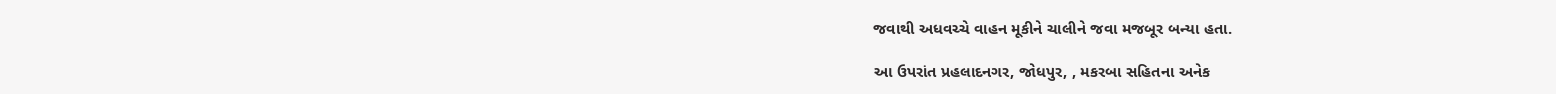જવાથી અધવચ્ચે વાહન મૂકીને ચાલીને જવા મજબૂર બન્યા હતા.

આ ઉપરાંત પ્રહલાદનગર, જોધપુર, , મકરબા સહિતના અનેક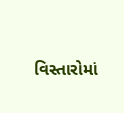વિસ્તારોમાં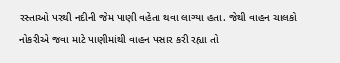રસ્તાઓ પરથી નદીની જેમ પાણી વહેતા થવા લાગ્યા હતા. જેથી વાહન ચાલકો નોકરીએ જવા માટે પાણીમાંથી વાહન પસાર કરી રહ્યા તો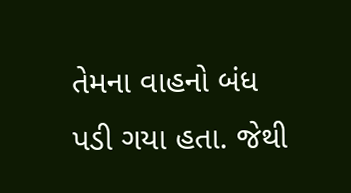તેમના વાહનો બંધ પડી ગયા હતા. જેથી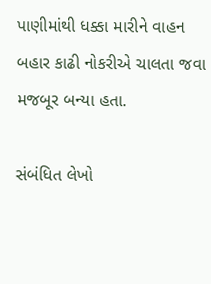પાણીમાંથી ધક્કા મારીને વાહન બહાર કાઢી નોકરીએ ચાલતા જવા મજબૂર બન્યા હતા.

સંબંધિત લેખો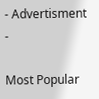- Advertisment -

Most Popular